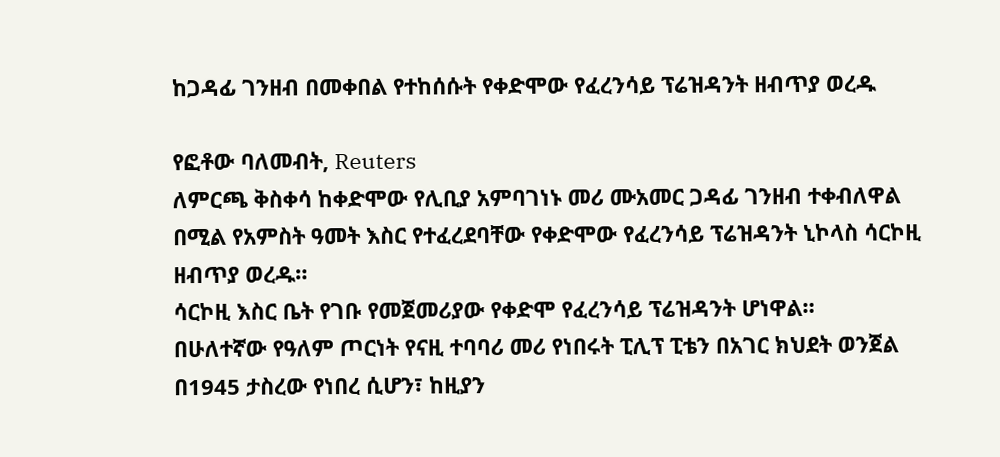ከጋዳፊ ገንዘብ በመቀበል የተከሰሱት የቀድሞው የፈረንሳይ ፕሬዝዳንት ዘብጥያ ወረዱ

የፎቶው ባለመብት, Reuters
ለምርጫ ቅስቀሳ ከቀድሞው የሊቢያ አምባገነኑ መሪ ሙአመር ጋዳፊ ገንዘብ ተቀብለዋል በሚል የአምስት ዓመት እስር የተፈረደባቸው የቀድሞው የፈረንሳይ ፕሬዝዳንት ኒኮላስ ሳርኮዚ ዘብጥያ ወረዱ።
ሳርኮዚ እስር ቤት የገቡ የመጀመሪያው የቀድሞ የፈረንሳይ ፕሬዝዳንት ሆነዋል።
በሁለተኛው የዓለም ጦርነት የናዚ ተባባሪ መሪ የነበሩት ፒሊፕ ፒቴን በአገር ክህደት ወንጀል በ1945 ታስረው የነበረ ሲሆን፣ ከዚያን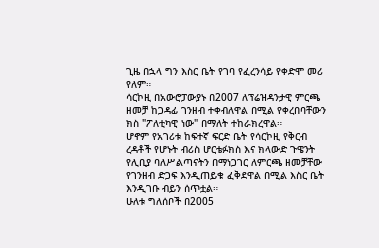ጊዜ በኋላ ግን እስር ቤት የገባ የፈረንሳይ የቀድሞ መሪ የለም።
ሳርኮዚ በአውሮፓውያኑ በ2007 ለፕሬዝዳንታዊ ምርጫ ዘመቻ ከጋዳፊ ገንዘብ ተቀብለዋል በሚል የቀረበባቸውን ክስ "ፖለቲካዊ ነው" በማለት ተከራክረዋል።
ሆኖም የአገሪቱ ከፍተኛ ፍርድ ቤት የሳርኮዚ የቅርብ ረዳቶች የሆኑት ብሪስ ሆርቴፉክስ እና ክላውድ ጉዌንት የሊቢያ ባለሥልጣናትን በማነጋገር ለምርጫ ዘመቻቸው የገንዘብ ድጋፍ እንዲጠይቁ ፈቅደዋል በሚል እስር ቤት እንዲገቡ ብይን ሰጥቷል።
ሁለቱ ግለሰቦች በ2005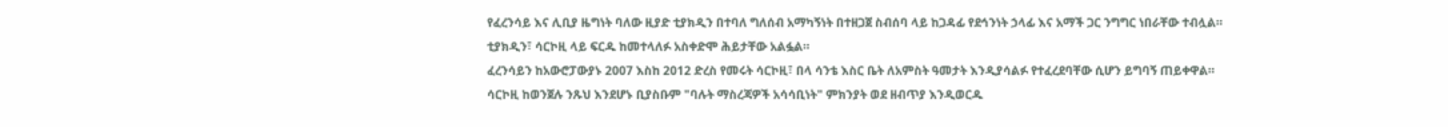የፈረንሳይ እና ሊቢያ ዜግነት ባለው ዚያድ ቲያክዲን በተባለ ግለሰብ አማካኝነት በተዘጋጀ ስብሰባ ላይ ከጋዳፊ የደኅንነት ኃላፊ እና አማች ጋር ንግግር ነበራቸው ተብሏል።
ቲያክዲን፣ ሳርኮዚ ላይ ፍርዱ ከመተላለፉ አስቀድሞ ሕይታቸው አልፏል።
ፈረንሳይን ከአውሮፓውያኑ 2007 እስከ 2012 ድረስ የመሩት ሳርኮዚ፣ በላ ሳንቴ እስር ቤት ለአምስት ዓመታት እንዲያሳልፉ የተፈረደባቸው ሲሆን ይግባኝ ጠይቀዋል።
ሳርኮዚ ከወንጀሉ ንጹህ እንደሆኑ ቢያስቡም "ባሉት ማስረጃዎች አሳሳቢነት" ምክንያት ወደ ዘብጥያ እንዲወርዱ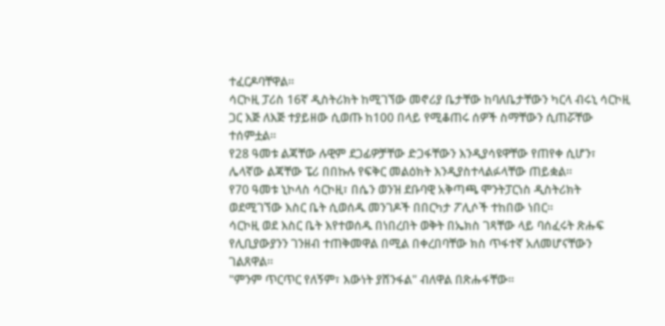ተፈርዶባቸዋል።
ሳርኮዚ ፓሪስ 16ኛ ዲስትሪክት ከሚገኘው መኖሪያ ቤታቸው ከባለቤታቸውን ካርላ ብሩኒ ሳርኮዚ ጋር እጅ ለእጅ ተያይዘው ሲወጡ ከ100 በላይ የሚቆጠሩ ሰዎች ስማቸውን ሲጠሯቸው ተሰምቷል።
የ28 ዓመቱ ልጃቸው ሉዊም ደጋፊዎቻቸው ድጋፋቸውን እንዲያሳዩዋቸው የጠየቀ ሲሆን፣ ሌላኛው ልጃቸው ፔሪ በበኩሉ የፍቅር መልዕክት እንዲያስተላልፉላቸው ጠይቋል።
የ70 ዓመቱ ኒኮላስ ሳርኮዚ፣ በሴን ወንዝ ደቡባዊ አቅጣጫ ሞንትፓርነስ ዲስትሪክት ወደሚገኘው እስር ቤት ሲወሰዱ መንገዶች በበርካታ ፖሊሶች ተከበው ነበር።
ሳርኮዚ ወደ እስር ቤት እየተወሰዱ በነበረበት ወቅት በኤክስ ገጻቸው ላይ ባሰፈሩት ጽሑፍ የሊቢያውያንን ገንዘብ ተጠቅመዋል በሚል በቀረበባቸው ክስ ጥፋተኛ አለመሆናቸውን ገልጸዋል።
"ምንም ጥርጥር የለኝም፣ እውነት ያሸንፋል" ብለዋል በጽሑፋቸው።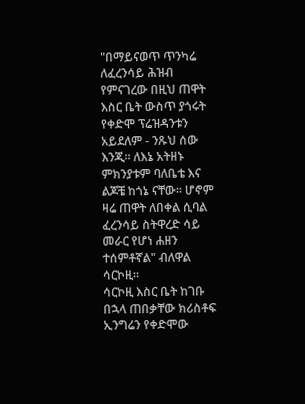"በማይናወጥ ጥንካሬ ለፈረንሳይ ሕዝብ የምናገረው በዚህ ጠዋት እስር ቤት ውስጥ ያጎሩት የቀድሞ ፕሬዝዳንቱን አይደለም - ንጹህ ሰው እንጂ። ለእኔ አትዘኑ ምክንያቱም ባለቤቴ እና ልጆቼ ከጎኔ ናቸው። ሆኖም ዛሬ ጠዋት ለበቀል ሲባል ፈረንሳይ ስትዋረድ ሳይ መራር የሆነ ሐዘን ተሰምቶኛል" ብለዋል ሳርኮዚ።
ሳርኮዚ እስር ቤት ከገቡ በኋላ ጠበቃቸው ክሪስቶፍ ኢንግሬን የቀድሞው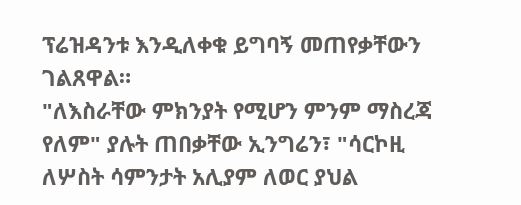ፕሬዝዳንቱ እንዲለቀቁ ይግባኝ መጠየቃቸውን ገልጸዋል።
"ለእስራቸው ምክንያት የሚሆን ምንም ማስረጃ የለም" ያሉት ጠበቃቸው ኢንግሬን፣ "ሳርኮዚ ለሦስት ሳምንታት አሊያም ለወር ያህል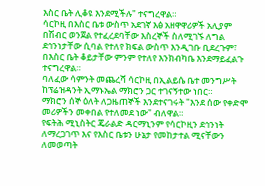እስር ቤት ሊቆዩ እንደሚችሉ" ተናግረዋል።
ሳርኮዚ በእስር ቤቱ ውስጥ አደገኛ እፅ አዘዋዋሪዎች አሊያም በሽብር ወንጀል የተፈረደባቸው እስረኞች ስለሚገኙ ለግል ደኅንነታቸው ሲባል የተለየ ክፍል ውስጥ እንዲገቡ ቢደረጉም፣ በእስር ቤት ቆይታቸው ምንም የተለየ እንክብካቤ እንደማይፈልጉ ተናግረዋል።
ባለፈው ሳምንት መጨረሻ ሳርኮዚ በኢልይሴ ቤተ መንግሥት ከፕሬዝዳንት ኢማኑኤል ማክሮን ጋር ተገናኝተው ነበር።
ማክሮን ሰኞ ዕለት ለጋዜጠኞች እንደተናገሩት "እንደ ሰው የቀድሞ መሪዎችን መቀበል የተለመደ ነው" ብለዋል።
የፍትሕ ሚኒስትር ጄራልድ ዳርማኒንም የሳርኮዚን ደኅንነት ለማረጋገጥ እና የእስር ቤቱን ሁኔታ የመከታተል ሚናቸውን ለመወጣት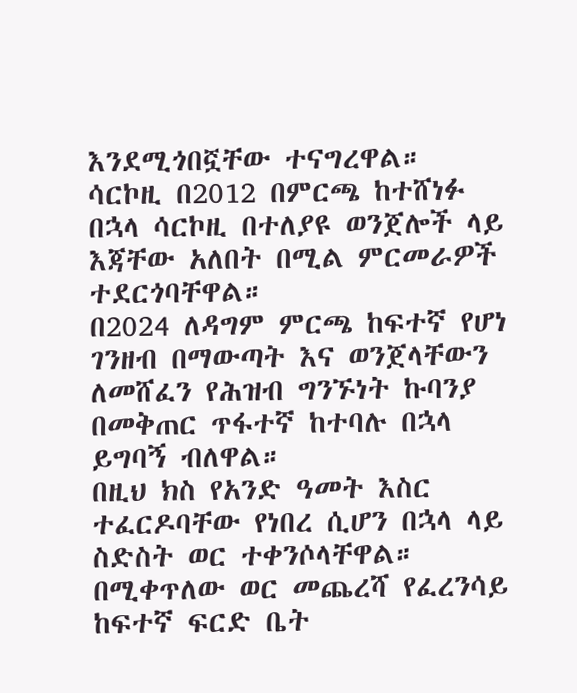እንደሚጎበኟቸው ተናግረዋል።
ሳርኮዚ በ2012 በምርጫ ከተሸነፉ በኋላ ሳርኮዚ በተለያዩ ወንጀሎች ላይ እጃቸው አለበት በሚል ምርመራዎች ተደርጎባቸዋል።
በ2024 ለዳግም ምርጫ ከፍተኛ የሆነ ገንዘብ በማውጣት እና ወንጀላቸውን ለመሸፈን የሕዝብ ግንኙነት ኩባንያ በመቅጠር ጥፋተኛ ከተባሉ በኋላ ይግባኝ ብለዋል።
በዚህ ክስ የአንድ ዓመት እስር ተፈርዶባቸው የነበረ ሲሆን በኋላ ላይ ስድስት ወር ተቀንሶላቸዋል።
በሚቀጥለው ወር መጨረሻ የፈረንሳይ ከፍተኛ ፍርድ ቤት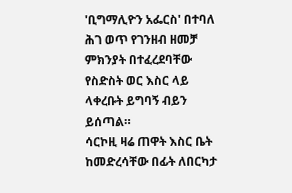'ቢግማሊዮን አፌርስ' በተባለ ሕገ ወጥ የገንዘብ ዘመቻ ምክንያት በተፈረደባቸው የስድስት ወር እስር ላይ ላቀረቡት ይግባኝ ብይን ይሰጣል።
ሳርኮዚ ዛሬ ጠዋት እስር ቤት ከመድረሳቸው በፊት ለበርካታ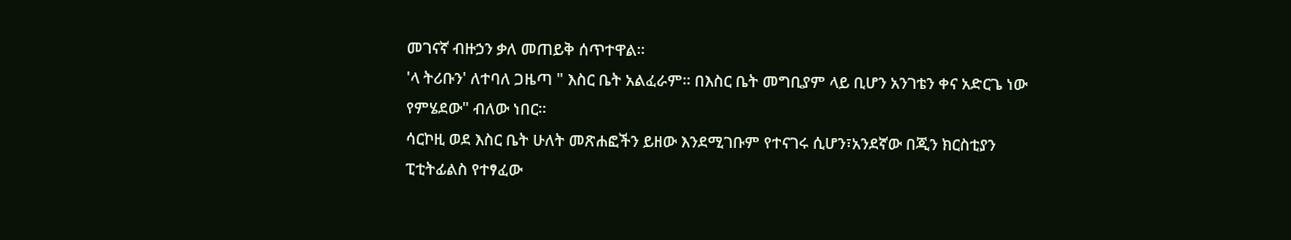መገናኛ ብዙኃን ቃለ መጠይቅ ሰጥተዋል።
'ላ ትሪቡን' ለተባለ ጋዜጣ " እስር ቤት አልፈራም። በእስር ቤት መግቢያም ላይ ቢሆን አንገቴን ቀና አድርጌ ነው የምሄደው" ብለው ነበር።
ሳርኮዚ ወደ እስር ቤት ሁለት መጽሐፎችን ይዘው እንደሚገቡም የተናገሩ ሲሆን፣አንደኛው በጂን ክርስቲያን ፒቲትፊልስ የተፃፈው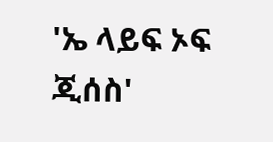'ኤ ላይፍ ኦፍ ጂሰስ'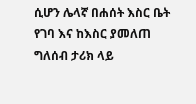ሲሆን ሌላኛ በሐሰት እስር ቤት የገባ እና ከእስር ያመለጠ ግለሰብ ታሪክ ላይ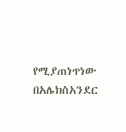የሚያጠነጥነው በአሌክስአንደር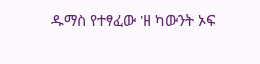ዱማስ የተፃፈው 'ዘ ካውንት ኦፍ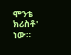ሞንቴ ክሪስቶ' ነው።